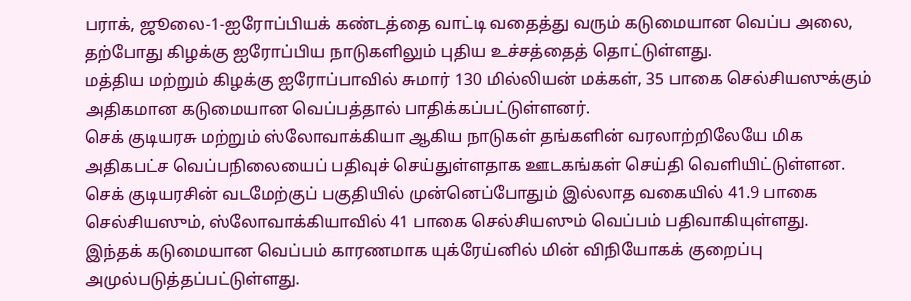பராக், ஜூலை-1-ஐரோப்பியக் கண்டத்தை வாட்டி வதைத்து வரும் கடுமையான வெப்ப அலை, தற்போது கிழக்கு ஐரோப்பிய நாடுகளிலும் புதிய உச்சத்தைத் தொட்டுள்ளது.
மத்திய மற்றும் கிழக்கு ஐரோப்பாவில் சுமார் 130 மில்லியன் மக்கள், 35 பாகை செல்சியஸுக்கும் அதிகமான கடுமையான வெப்பத்தால் பாதிக்கப்பட்டுள்ளனர்.
செக் குடியரசு மற்றும் ஸ்லோவாக்கியா ஆகிய நாடுகள் தங்களின் வரலாற்றிலேயே மிக அதிகபட்ச வெப்பநிலையைப் பதிவுச் செய்துள்ளதாக ஊடகங்கள் செய்தி வெளியிட்டுள்ளன.
செக் குடியரசின் வடமேற்குப் பகுதியில் முன்னெப்போதும் இல்லாத வகையில் 41.9 பாகை செல்சியஸும், ஸ்லோவாக்கியாவில் 41 பாகை செல்சியஸும் வெப்பம் பதிவாகியுள்ளது.
இந்தக் கடுமையான வெப்பம் காரணமாக யுக்ரேய்னில் மின் விநியோகக் குறைப்பு அமுல்படுத்தப்பட்டுள்ளது.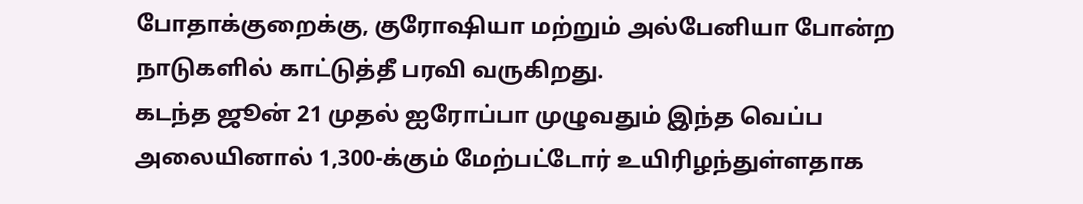போதாக்குறைக்கு, குரோஷியா மற்றும் அல்பேனியா போன்ற நாடுகளில் காட்டுத்தீ பரவி வருகிறது.
கடந்த ஜூன் 21 முதல் ஐரோப்பா முழுவதும் இந்த வெப்ப அலையினால் 1,300-க்கும் மேற்பட்டோர் உயிரிழந்துள்ளதாக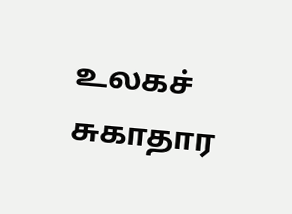உலகச் சுகாதார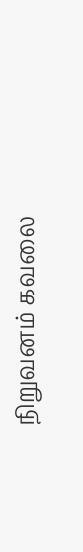நிறுவனம் கவலை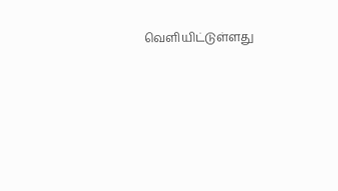வெளியிட்டுள்ளது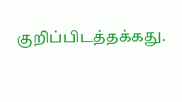குறிப்பிடத்தக்கது.